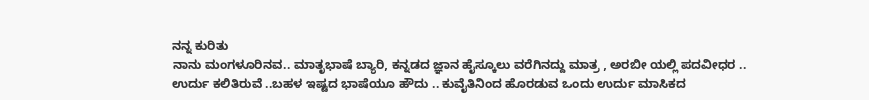ನನ್ನ ಕುರಿತು
ನಾನು ಮಂಗಳೂರಿನವ.. ಮಾತೃಭಾಷೆ ಬ್ಯಾರಿ, ಕನ್ನಡದ ಜ್ಞಾನ ಹೈಸ್ಕೂಲು ವರೆಗಿನದ್ದು ಮಾತ್ರ , ಅರಬೀ ಯಲ್ಲಿ ಪದವೀಧರ .. ಉರ್ದು ಕಲಿತಿರುವೆ ..ಬಹಳ ಇಷ್ಟದ ಭಾಷೆಯೂ ಹೌದು .. ಕುವೈತಿನಿಂದ ಹೊರಡುವ ಒಂದು ಉರ್ದು ಮಾಸಿಕದ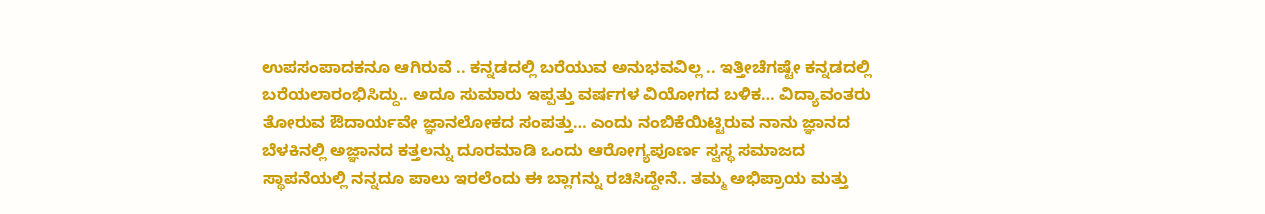ಉಪಸಂಪಾದಕನೂ ಆಗಿರುವೆ .. ಕನ್ನಡದಲ್ಲಿ ಬರೆಯುವ ಅನುಭವವಿಲ್ಲ .. ಇತ್ತೀಚೆಗಷ್ಟೇ ಕನ್ನಡದಲ್ಲಿ ಬರೆಯಲಾರಂಭಿಸಿದ್ದು.. ಅದೂ ಸುಮಾರು ಇಪ್ಪತ್ತು ವರ್ಷಗಳ ವಿಯೋಗದ ಬಳಿಕ… ವಿದ್ಯಾವಂತರು ತೋರುವ ಔದಾರ್ಯವೇ ಜ್ಞಾನಲೋಕದ ಸಂಪತ್ತು… ಎಂದು ನಂಬಿಕೆಯಿಟ್ಟಿರುವ ನಾನು ಜ್ಞಾನದ ಬೆಳಕಿನಲ್ಲಿ ಅಜ್ಞಾನದ ಕತ್ತಲನ್ನು ದೂರಮಾಡಿ ಒಂದು ಆರೋಗ್ಯಪೂರ್ಣ ಸ್ವಸ್ಥ ಸಮಾಜದ ಸ್ಥಾಪನೆಯಲ್ಲಿ ನನ್ನದೂ ಪಾಲು ಇರಲೆಂದು ಈ ಬ್ಲಾಗನ್ನು ರಚಿಸಿದ್ದೇನೆ.. ತಮ್ಮ ಅಭಿಪ್ರಾಯ ಮತ್ತು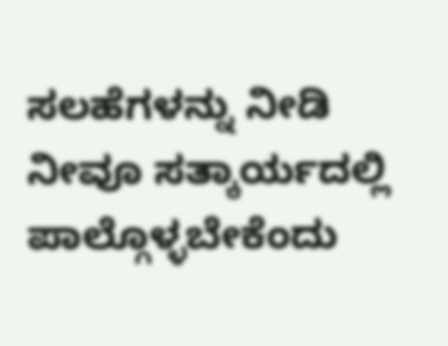ಸಲಹೆಗಳನ್ನು ನೀಡಿ ನೀವೂ ಸತ್ಕಾರ್ಯದಲ್ಲಿ ಪಾಲ್ಗೊಳ್ಳಬೇಕೆಂದು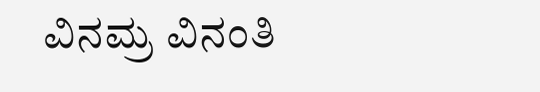ವಿನಮ್ರ ವಿನಂತಿ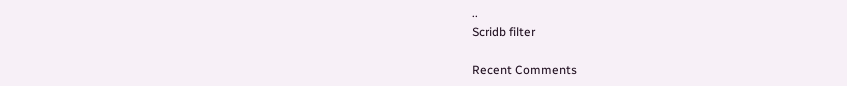..
Scridb filter

Recent Comments